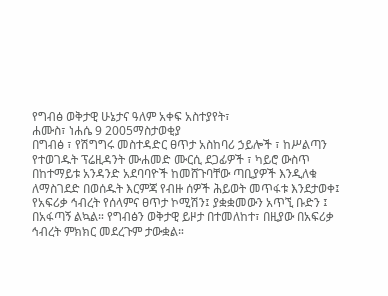የግብፅ ወቅታዊ ሁኔታና ዓለም አቀፍ አስተያየት፣
ሐሙስ፣ ነሐሴ 9 2005ማስታወቂያ
በግብፅ ፣ የሽግግሩ መስተዳድር ፀጥታ አስከባሪ ኃይሎች ፣ ከሥልጣን የተወገዱት ፕሬዚዳንት ሙሐመድ ሙርሲ ደጋፊዎች ፣ ካይሮ ውስጥ በከተማይቱ አንዳንድ አደባባዮች ከመሸጉባቸው ጣቢያዎች እንዲለቁ ለማስገደድ በወሰዱት እርምጃ የብዙ ሰዎች ሕይወት መጥፋቱ እንደታወቀ፤ የአፍሪቃ ኅብረት የሰላምና ፀጥታ ኮሚሽን፤ ያቋቋመውን አጥኚ ቡድን ፤ በአፋጣኝ ልኳል። የግብፅን ወቅታዊ ይዞታ በተመለከተ፣ በዚያው በአፍሪቃ ኅብረት ምክክር መደረጉም ታውቋል።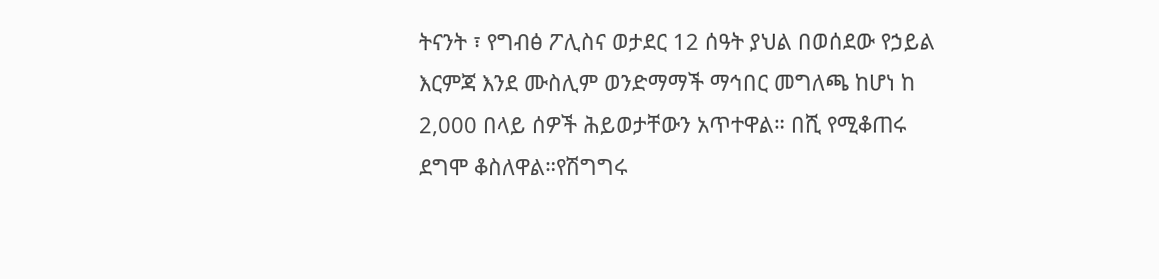ትናንት ፣ የግብፅ ፖሊስና ወታደር 12 ሰዓት ያህል በወሰደው የኃይል እርምጃ እንደ ሙስሊም ወንድማማች ማኅበር መግለጫ ከሆነ ከ 2,000 በላይ ሰዎች ሕይወታቸውን አጥተዋል። በሺ የሚቆጠሩ ደግሞ ቆስለዋል።የሽግግሩ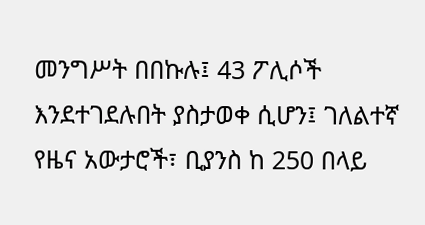መንግሥት በበኩሉ፤ 43 ፖሊሶች እንደተገደሉበት ያስታወቀ ሲሆን፤ ገለልተኛ የዜና አውታሮች፣ ቢያንስ ከ 250 በላይ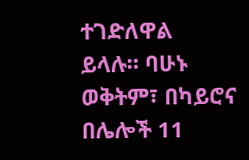ተገድለዋል ይላሉ። ባሁኑ ወቅትም፣ በካይሮና በሌሎች 11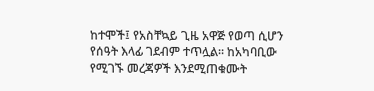ከተሞች፤ የአስቸኳይ ጊዜ አዋጅ የወጣ ሲሆን የሰዓት እላፊ ገደብም ተጥሏል። ከአካባቢው የሚገኙ መረጃዎች እንደሚጠቁሙት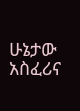ሁኔታው አስፈሪና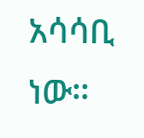አሳሳቢ ነው።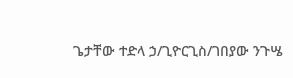ጌታቸው ተድላ ኃ/ጊዮርጊስ/ገበያው ንጉሤ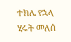ተክሌ የኋላ
ሂሩት መለሰ